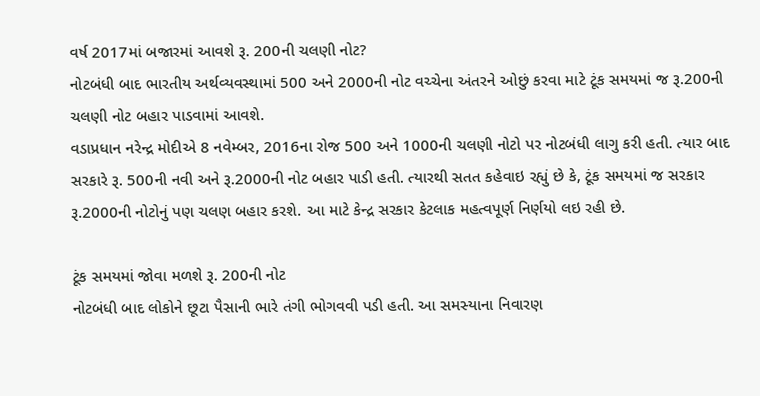વર્ષ 2017માં બજારમાં આવશે રૂ. 200ની ચલણી નોટ?
નોટબંધી બાદ ભારતીય અર્થવ્યવસ્થામાં 500 અને 2000ની નોટ વચ્ચેના અંતરને ઓછું કરવા માટે ટૂંક સમયમાં જ રૂ.200ની ચલણી નોટ બહાર પાડવામાં આવશે.
વડાપ્રધાન નરેન્દ્ર મોદીએ 8 નવેમ્બર, 2016ના રોજ 500 અને 1000ની ચલણી નોટો પર નોટબંધી લાગુ કરી હતી. ત્યાર બાદ સરકારે રૂ. 500ની નવી અને રૂ.2000ની નોટ બહાર પાડી હતી. ત્યારથી સતત કહેવાઇ રહ્યું છે કે, ટૂંક સમયમાં જ સરકાર રૂ.2000ની નોટોનું પણ ચલણ બહાર કરશે. આ માટે કેન્દ્ર સરકાર કેટલાક મહત્વપૂર્ણ નિર્ણયો લઇ રહી છે.

ટૂંક સમયમાં જોવા મળશે રૂ. 200ની નોટ
નોટબંધી બાદ લોકોને છૂટા પૈસાની ભારે તંગી ભોગવવી પડી હતી. આ સમસ્યાના નિવારણ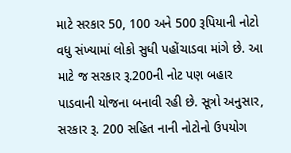માટે સરકાર 50, 100 અને 500 રૂપિયાની નોટો વધુ સંખ્યામાં લોકો સુધી પહોંચાડવા માંગે છે. આ માટે જ સરકાર રૂ.200ની નોટ પણ બહાર પાડવાની યોજના બનાવી રહી છે. સૂત્રો અનુસાર, સરકાર રૂ. 200 સહિત નાની નોટોનો ઉપયોગ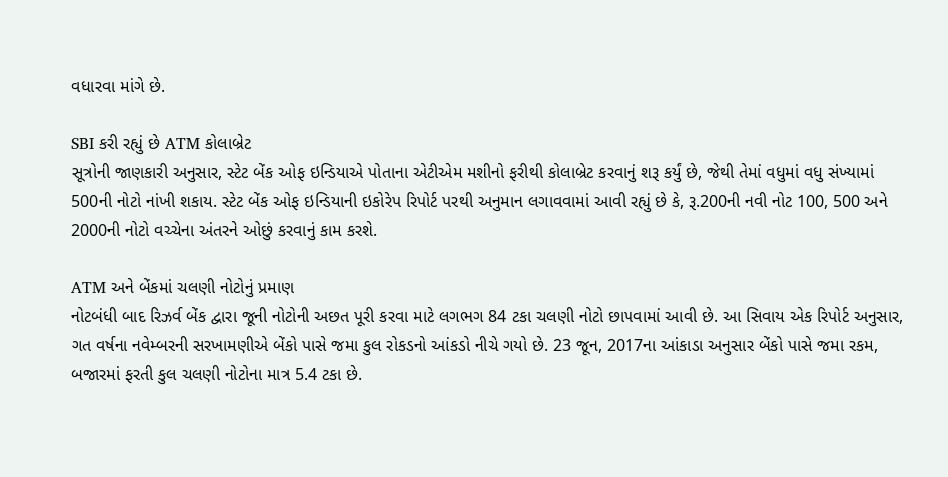વધારવા માંગે છે.

SBI કરી રહ્યું છે ATM કોલાબ્રેટ
સૂત્રોની જાણકારી અનુસાર, સ્ટેટ બેંક ઓફ ઇન્ડિયાએ પોતાના એટીએમ મશીનો ફરીથી કોલાબ્રેટ કરવાનું શરૂ કર્યું છે, જેથી તેમાં વધુમાં વધુ સંખ્યામાં 500ની નોટો નાંખી શકાય. સ્ટેટ બેંક ઓફ ઇન્ડિયાની ઇકોરેપ રિપોર્ટ પરથી અનુમાન લગાવવામાં આવી રહ્યું છે કે, રૂ.200ની નવી નોટ 100, 500 અને 2000ની નોટો વચ્ચેના અંતરને ઓછું કરવાનું કામ કરશે.

ATM અને બેંકમાં ચલણી નોટોનું પ્રમાણ
નોટબંધી બાદ રિઝર્વ બેંક દ્વારા જૂની નોટોની અછત પૂરી કરવા માટે લગભગ 84 ટકા ચલણી નોટો છાપવામાં આવી છે. આ સિવાય એક રિપોર્ટ અનુસાર, ગત વર્ષના નવેમ્બરની સરખામણીએ બેંકો પાસે જમા કુલ રોકડનો આંકડો નીચે ગયો છે. 23 જૂન, 2017ના આંકાડા અનુસાર બેંકો પાસે જમા રકમ, બજારમાં ફરતી કુલ ચલણી નોટોના માત્ર 5.4 ટકા છે.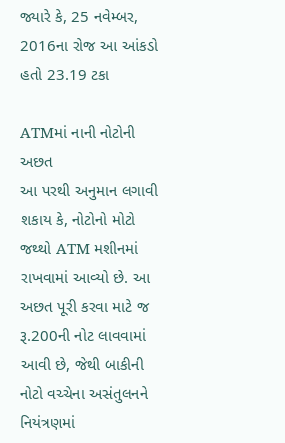જ્યારે કે, 25 નવેમ્બર, 2016ના રોજ આ આંકડો હતો 23.19 ટકા

ATMમાં નાની નોટોની અછત
આ પરથી અનુમાન લગાવી શકાય કે, નોટોનો મોટો જથ્થો ATM મશીનમાં રાખવામાં આવ્યો છે. આ અછત પૂરી કરવા માટે જ રૂ.200ની નોટ લાવવામાં આવી છે, જેથી બાકીની નોટો વચ્ચેના અસંતુલનને નિયંત્રણમાં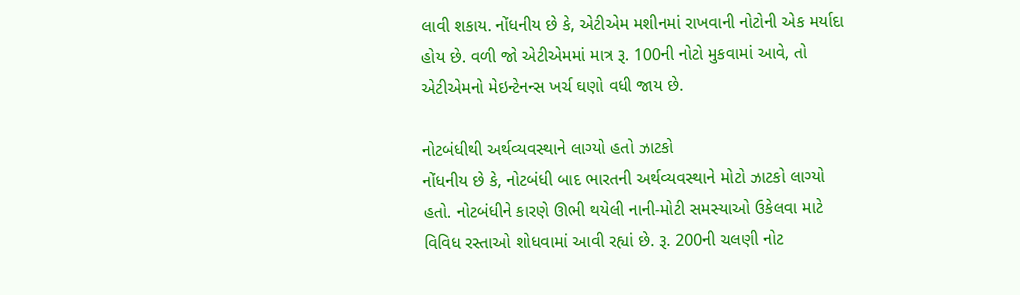લાવી શકાય. નોંધનીય છે કે, એટીએમ મશીનમાં રાખવાની નોટોની એક મર્યાદા હોય છે. વળી જો એટીએમમાં માત્ર રૂ. 100ની નોટો મુકવામાં આવે, તો એટીએમનો મેઇન્ટેનન્સ ખર્ચ ઘણો વધી જાય છે.

નોટબંધીથી અર્થવ્યવસ્થાને લાગ્યો હતો ઝાટકો
નોંધનીય છે કે, નોટબંધી બાદ ભારતની અર્થવ્યવસ્થાને મોટો ઝાટકો લાગ્યો હતો. નોટબંધીને કારણે ઊભી થયેલી નાની-મોટી સમસ્યાઓ ઉકેલવા માટે વિવિધ રસ્તાઓ શોધવામાં આવી રહ્યાં છે. રૂ. 200ની ચલણી નોટ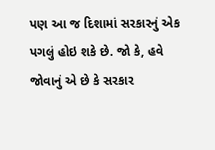પણ આ જ દિશામાં સરકારનું એક પગલું હોઇ શકે છે. જો કે, હવે જોવાનું એ છે કે સરકાર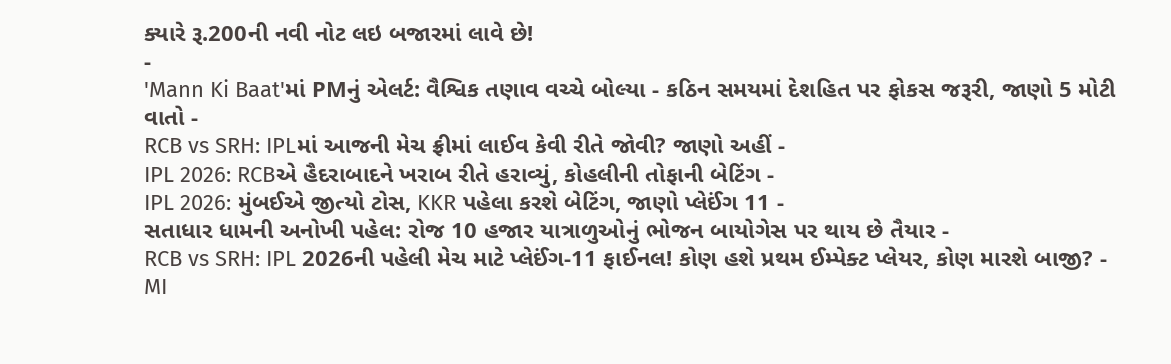ક્યારે રૂ.200ની નવી નોટ લઇ બજારમાં લાવે છે!
-
'Mann Ki Baat'માં PMનું એલર્ટ: વૈશ્વિક તણાવ વચ્ચે બોલ્યા - કઠિન સમયમાં દેશહિત પર ફોકસ જરૂરી, જાણો 5 મોટી વાતો -
RCB vs SRH: IPLમાં આજની મેચ ફ્રીમાં લાઈવ કેવી રીતે જોવી? જાણો અહીં -
IPL 2026: RCBએ હૈદરાબાદને ખરાબ રીતે હરાવ્યું, કોહલીની તોફાની બેટિંગ -
IPL 2026: મુંબઈએ જીત્યો ટોસ, KKR પહેલા કરશે બેટિંગ, જાણો પ્લેઈંગ 11 -
સતાધાર ધામની અનોખી પહેલ: રોજ 10 હજાર યાત્રાળુઓનું ભોજન બાયોગેસ પર થાય છે તૈયાર -
RCB vs SRH: IPL 2026ની પહેલી મેચ માટે પ્લેઈંગ-11 ફાઈનલ! કોણ હશે પ્રથમ ઈમ્પેક્ટ પ્લેયર, કોણ મારશે બાજી? -
MI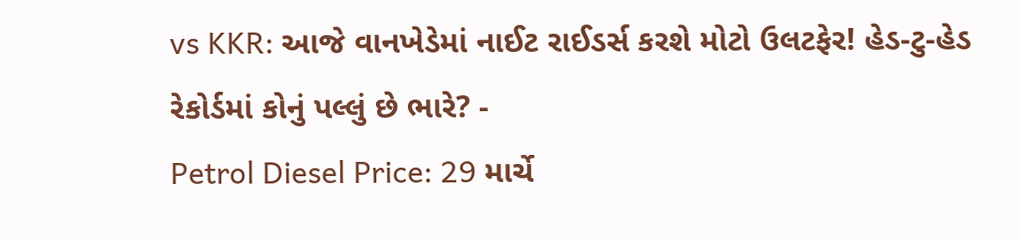vs KKR: આજે વાનખેડેમાં નાઈટ રાઈડર્સ કરશે મોટો ઉલટફેર! હેડ-ટુ-હેડ રેકોર્ડમાં કોનું પલ્લું છે ભારે? -
Petrol Diesel Price: 29 માર્ચે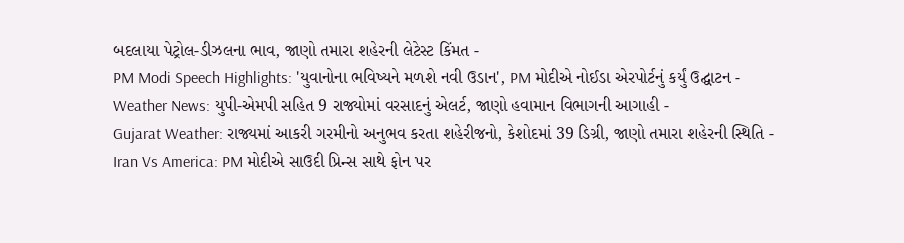બદલાયા પેટ્રોલ-ડીઝલના ભાવ, જાણો તમારા શહેરની લેટેસ્ટ કિંમત -
PM Modi Speech Highlights: 'યુવાનોના ભવિષ્યને મળશે નવી ઉડાન', PM મોદીએ નોઈડા એરપોર્ટનું કર્યું ઉદ્ઘાટન -
Weather News: યુપી-એમપી સહિત 9 રાજ્યોમાં વરસાદનું એલર્ટ, જાણો હવામાન વિભાગની આગાહી -
Gujarat Weather: રાજ્યમાં આકરી ગરમીનો અનુભવ કરતા શહેરીજનો, કેશોદમાં 39 ડિગ્રી, જાણો તમારા શહેરની સ્થિતિ -
Iran Vs America: PM મોદીએ સાઉદી પ્રિન્સ સાથે ફોન પર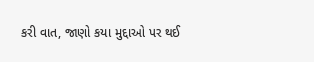કરી વાત, જાણો કયા મુદ્દાઓ પર થઈ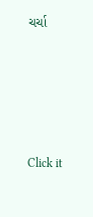ચર્ચા






Click it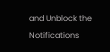and Unblock the Notifications